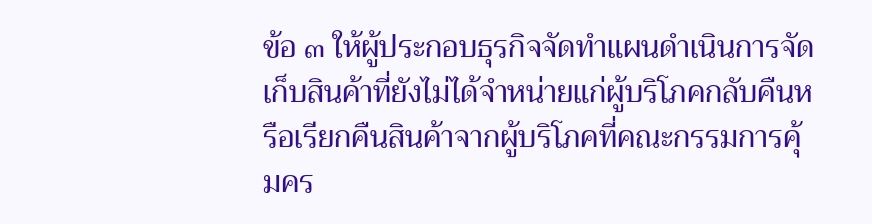ข้อ ๓ ให้ผู้ประกอบธุรกิจจัดทำแผนดำเนินการจัดเก็บสินค้าที่ยังไม่ได้จำหน่ายแก่ผู้บริโภคกลับคืนหรือเรียกคืนสินค้าจากผู้บริโภคที่คณะกรรมการคุ้มคร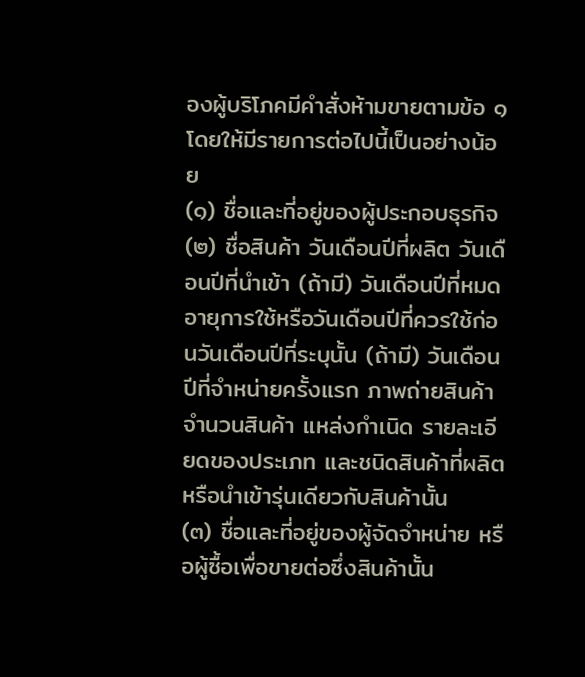องผู้บริโภคมีคำสั่งห้ามขายตามข้อ ๑ โดยให้มีรายการต่อไปนี้เป็นอย่างน้อย
(๑) ชื่อและที่อยู่ของผู้ประกอบธุรกิจ
(๒) ชื่อสินค้า วันเดือนปีที่ผลิต วันเดือนปีที่นำเข้า (ถ้ามี) วันเดือนปีที่หมดอายุการใช้หรือวันเดือนปีที่ควรใช้ก่อนวันเดือนปีที่ระบุนั้น (ถ้ามี) วันเดือนปีที่จำหน่ายครั้งแรก ภาพถ่ายสินค้า จำนวนสินค้า แหล่งกำเนิด รายละเอียดของประเภท และชนิดสินค้าที่ผลิตหรือนำเข้ารุ่นเดียวกับสินค้านั้น
(๓) ชื่อและที่อยู่ของผู้จัดจำหน่าย หรือผู้ซื้อเพื่อขายต่อซึ่งสินค้านั้น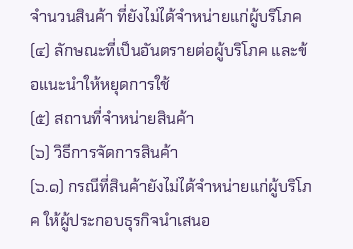จำนวนสินค้า ที่ยังไม่ได้จำหน่ายแก่ผู้บริโภค
(๔) ลักษณะที่เป็นอันตรายต่อผู้บริโภค และข้อแนะนำให้หยุดการใช้
(๕) สถานที่จำหน่ายสินค้า
(๖) วิธีการจัดการสินค้า
(๖.๑) กรณีที่สินค้ายังไม่ได้จำหน่ายแก่ผู้บริโภค ให้ผู้ประกอบธุรกิจนำเสนอ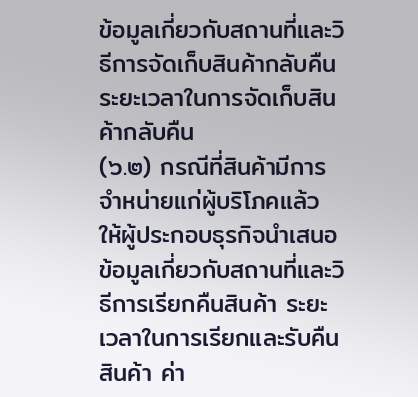ข้อมูลเกี่ยวกับสถานที่และวิธีการจัดเก็บสินค้ากลับคืน ระยะเวลาในการจัดเก็บสินค้ากลับคืน
(๖.๒) กรณีที่สินค้ามีการจำหน่ายแก่ผู้บริโภคแล้ว ให้ผู้ประกอบธุรกิจนำเสนอข้อมูลเกี่ยวกับสถานที่และวิธีการเรียกคืนสินค้า ระยะเวลาในการเรียกและรับคืนสินค้า ค่า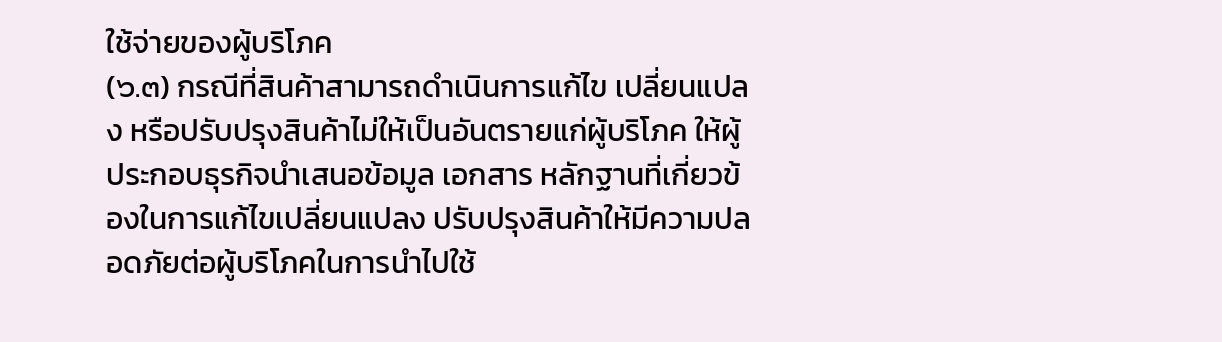ใช้จ่ายของผู้บริโภค
(๖.๓) กรณีที่สินค้าสามารถดำเนินการแก้ไข เปลี่ยนแปลง หรือปรับปรุงสินค้าไม่ให้เป็นอันตรายแก่ผู้บริโภค ให้ผู้ประกอบธุรกิจนำเสนอข้อมูล เอกสาร หลักฐานที่เกี่ยวข้องในการแก้ไขเปลี่ยนแปลง ปรับปรุงสินค้าให้มีความปลอดภัยต่อผู้บริโภคในการนำไปใช้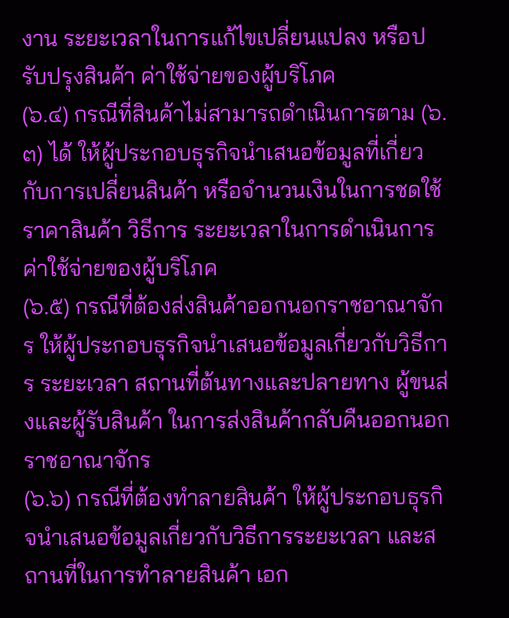งาน ระยะเวลาในการแก้ไขเปลี่ยนแปลง หรือปรับปรุงสินค้า ค่าใช้จ่ายของผู้บริโภค
(๖.๔) กรณีที่สินค้าไม่สามารถดำเนินการตาม (๖.๓) ได้ ให้ผู้ประกอบธุรกิจนำเสนอข้อมูลที่เกี่ยวกับการเปลี่ยนสินค้า หรือจำนวนเงินในการชดใช้ราคาสินค้า วิธีการ ระยะเวลาในการดำเนินการ ค่าใช้จ่ายของผู้บริโภค
(๖.๕) กรณีที่ต้องส่งสินค้าออกนอกราชอาณาจักร ให้ผู้ประกอบธุรกิจนำเสนอข้อมูลเกี่ยวกับวิธีการ ระยะเวลา สถานที่ต้นทางและปลายทาง ผู้ขนส่งและผู้รับสินค้า ในการส่งสินค้ากลับคืนออกนอกราชอาณาจักร
(๖.๖) กรณีที่ต้องทำลายสินค้า ให้ผู้ประกอบธุรกิจนำเสนอข้อมูลเกี่ยวกับวิธีการระยะเวลา และสถานที่ในการทำลายสินค้า เอก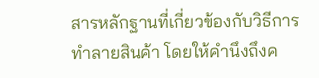สารหลักฐานที่เกี่ยวข้องกับวิธีการทำลายสินค้า โดยให้คำนึงถึงค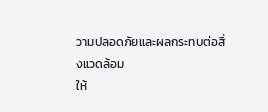วามปลอดภัยและผลกระทบต่อสิ่งแวดล้อม
ให้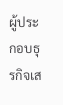ผู้ประกอบธุรกิจเส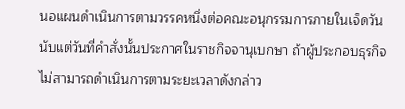นอแผนดำเนินการตามวรรคหนึ่งต่อคณะอนุกรรมการภายในเจ็ดวันนับแต่วันที่คำสั่งนั้นประกาศในราชกิจจานุเบกษา ถ้าผู้ประกอบธุรกิจไม่สามารถดำเนินการตามระยะเวลาดังกล่าว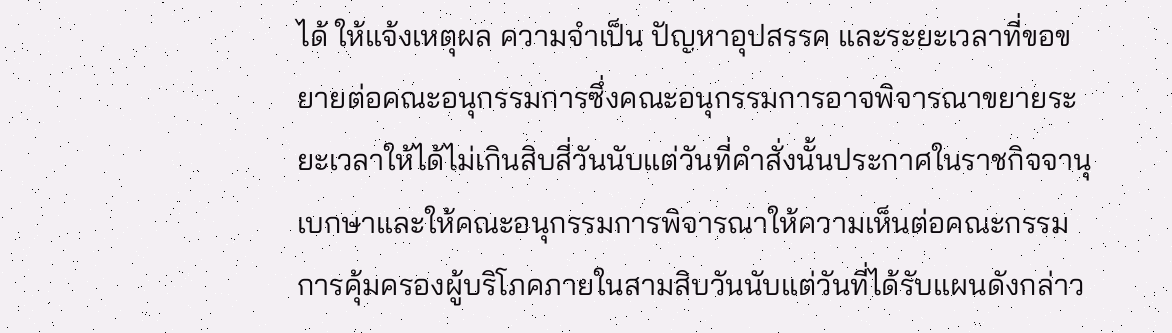ได้ ให้แจ้งเหตุผล ความจำเป็น ปัญหาอุปสรรค และระยะเวลาที่ขอขยายต่อคณะอนุกรรมการซึ่งคณะอนุกรรมการอาจพิจารณาขยายระยะเวลาให้ได้ไม่เกินสิบสี่วันนับแต่วันที่คำสั่งนั้นประกาศในราชกิจจานุเบกษาและให้คณะอนุกรรมการพิจารณาให้ความเห็นต่อคณะกรรมการคุ้มครองผู้บริโภคภายในสามสิบวันนับแต่วันที่ได้รับแผนดังกล่าว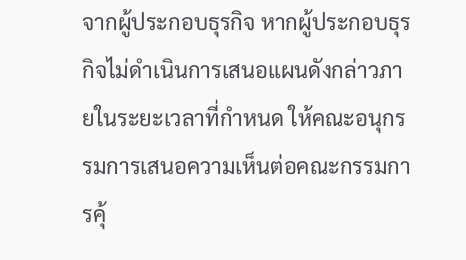จากผู้ประกอบธุรกิจ หากผู้ประกอบธุรกิจไม่ดำเนินการเสนอแผนดังกล่าวภายในระยะเวลาที่กำหนด ให้คณะอนุกรรมการเสนอความเห็นต่อคณะกรรมการคุ้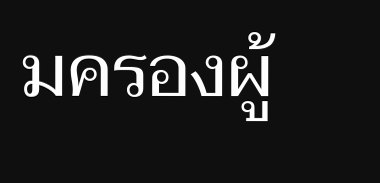มครองผู้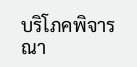บริโภคพิจารณา